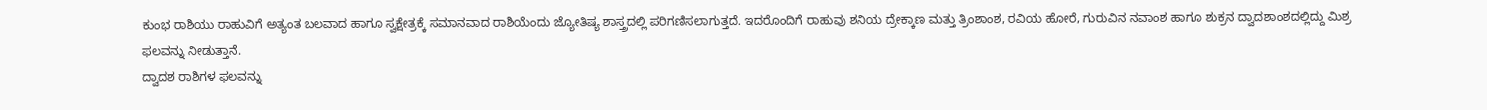ಕುಂಭ ರಾಶಿಯು ರಾಹುವಿಗೆ ಅತ್ಯಂತ ಬಲವಾದ ಹಾಗೂ ಸ್ವಕ್ಷೇತ್ರಕ್ಕೆ ಸಮಾನವಾದ ರಾಶಿಯೆಂದು ಜ್ಯೋತಿಷ್ಯ ಶಾಸ್ತ್ರದಲ್ಲಿ ಪರಿಗಣಿಸಲಾಗುತ್ತದೆ. ಇದರೊಂದಿಗೆ ರಾಹುವು ಶನಿಯ ದ್ರೇಕ್ಕಾಣ ಮತ್ತು ತ್ರಿಂಶಾಂಶ, ರವಿಯ ಹೋರೆ, ಗುರುವಿನ ನವಾಂಶ ಹಾಗೂ ಶುಕ್ರನ ದ್ವಾದಶಾಂಶದಲ್ಲಿದ್ದು ಮಿಶ್ರ ಫಲವನ್ನು ನೀಡುತ್ತಾನೆ.
ದ್ವಾದಶ ರಾಶಿಗಳ ಫಲವನ್ನು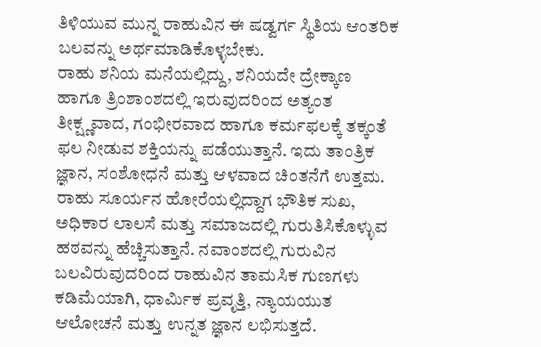ತಿಳಿಯುವ ಮುನ್ನ ರಾಹುವಿನ ಈ ಷಡ್ವರ್ಗ ಸ್ಥಿತಿಯ ಆಂತರಿಕ ಬಲವನ್ನು ಅರ್ಥಮಾಡಿಕೊಳ್ಳಬೇಕು.
ರಾಹು ಶನಿಯ ಮನೆಯಲ್ಲಿದ್ದು, ಶನಿಯದೇ ದ್ರೇಕ್ಕಾಣ ಹಾಗೂ ತ್ರಿಂಶಾಂಶದಲ್ಲಿ ಇರುವುದರಿಂದ ಅತ್ಯಂತ ತೀಕ್ಷ್ಣವಾದ, ಗಂಭೀರವಾದ ಹಾಗೂ ಕರ್ಮಫಲಕ್ಕೆ ತಕ್ಕಂತೆ ಫಲ ನೀಡುವ ಶಕ್ತಿಯನ್ನು ಪಡೆಯುತ್ತಾನೆ. ಇದು ತಾಂತ್ರಿಕ ಜ್ಞಾನ, ಸಂಶೋಧನೆ ಮತ್ತು ಆಳವಾದ ಚಿಂತನೆಗೆ ಉತ್ತಮ.
ರಾಹು ಸೂರ್ಯನ ಹೋರೆಯಲ್ಲಿದ್ದಾಗ ಭೌತಿಕ ಸುಖ, ಅಧಿಕಾರ ಲಾಲಸೆ ಮತ್ತು ಸಮಾಜದಲ್ಲಿ ಗುರುತಿಸಿಕೊಳ್ಳುವ ಹಠವನ್ನು ಹೆಚ್ಚಿಸುತ್ತಾನೆ. ನವಾಂಶದಲ್ಲಿ ಗುರುವಿನ ಬಲವಿರುವುದರಿಂದ ರಾಹುವಿನ ತಾಮಸಿಕ ಗುಣಗಳು ಕಡಿಮೆಯಾಗಿ, ಧಾರ್ಮಿಕ ಪ್ರವೃತ್ತಿ, ನ್ಯಾಯಯುತ ಆಲೋಚನೆ ಮತ್ತು ಉನ್ನತ ಜ್ಞಾನ ಲಭಿಸುತ್ತದೆ.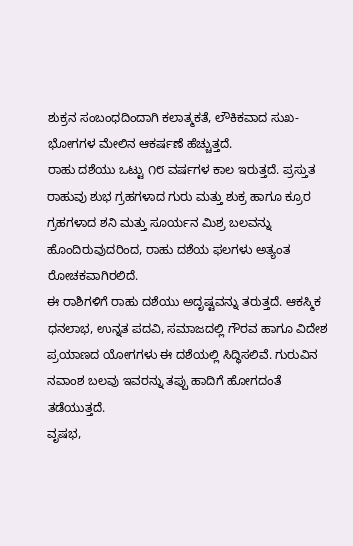ಶುಕ್ರನ ಸಂಬಂಧದಿಂದಾಗಿ ಕಲಾತ್ಮಕತೆ, ಲೌಕಿಕವಾದ ಸುಖ-ಭೋಗಗಳ ಮೇಲಿನ ಆಕರ್ಷಣೆ ಹೆಚ್ಚುತ್ತದೆ.
ರಾಹು ದಶೆಯು ಒಟ್ಟು ೧೮ ವರ್ಷಗಳ ಕಾಲ ಇರುತ್ತದೆ. ಪ್ರಸ್ತುತ ರಾಹುವು ಶುಭ ಗ್ರಹಗಳಾದ ಗುರು ಮತ್ತು ಶುಕ್ರ ಹಾಗೂ ಕ್ರೂರ ಗ್ರಹಗಳಾದ ಶನಿ ಮತ್ತು ಸೂರ್ಯನ ಮಿಶ್ರ ಬಲವನ್ನು ಹೊಂದಿರುವುದರಿಂದ, ರಾಹು ದಶೆಯ ಫಲಗಳು ಅತ್ಯಂತ ರೋಚಕವಾಗಿರಲಿದೆ.
ಈ ರಾಶಿಗಳಿಗೆ ರಾಹು ದಶೆಯು ಅದೃಷ್ಟವನ್ನು ತರುತ್ತದೆ. ಆಕಸ್ಮಿಕ ಧನಲಾಭ, ಉನ್ನತ ಪದವಿ, ಸಮಾಜದಲ್ಲಿ ಗೌರವ ಹಾಗೂ ವಿದೇಶ ಪ್ರಯಾಣದ ಯೋಗಗಳು ಈ ದಶೆಯಲ್ಲಿ ಸಿದ್ಧಿಸಲಿವೆ. ಗುರುವಿನ ನವಾಂಶ ಬಲವು ಇವರನ್ನು ತಪ್ಪು ಹಾದಿಗೆ ಹೋಗದಂತೆ ತಡೆಯುತ್ತದೆ.
ವೃಷಭ,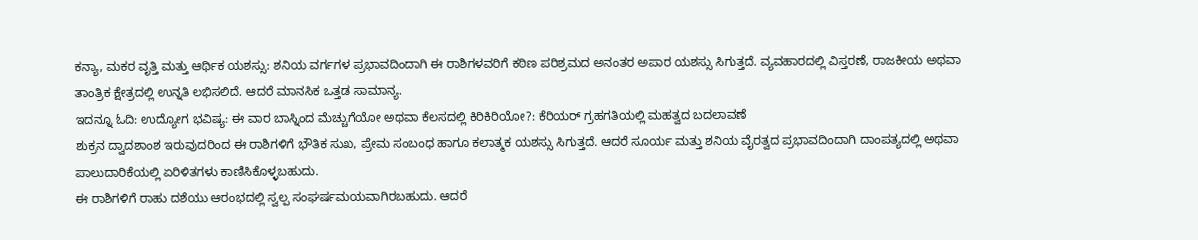ಕನ್ಯಾ, ಮಕರ ವೃತ್ತಿ ಮತ್ತು ಆರ್ಥಿಕ ಯಶಸ್ಸು: ಶನಿಯ ವರ್ಗಗಳ ಪ್ರಭಾವದಿಂದಾಗಿ ಈ ರಾಶಿಗಳವರಿಗೆ ಕಠಿಣ ಪರಿಶ್ರಮದ ಅನಂತರ ಅಪಾರ ಯಶಸ್ಸು ಸಿಗುತ್ತದೆ. ವ್ಯವಹಾರದಲ್ಲಿ ವಿಸ್ತರಣೆ, ರಾಜಕೀಯ ಅಥವಾ ತಾಂತ್ರಿಕ ಕ್ಷೇತ್ರದಲ್ಲಿ ಉನ್ನತಿ ಲಭಿಸಲಿದೆ. ಆದರೆ ಮಾನಸಿಕ ಒತ್ತಡ ಸಾಮಾನ್ಯ.
ಇದನ್ನೂ ಓದಿ: ಉದ್ಯೋಗ ಭವಿಷ್ಯ: ಈ ವಾರ ಬಾಸ್ನಿಂದ ಮೆಚ್ಚುಗೆಯೋ ಅಥವಾ ಕೆಲಸದಲ್ಲಿ ಕಿರಿಕಿರಿಯೋ?: ಕೆರಿಯರ್ ಗ್ರಹಗತಿಯಲ್ಲಿ ಮಹತ್ವದ ಬದಲಾವಣೆ
ಶುಕ್ರನ ದ್ವಾದಶಾಂಶ ಇರುವುದರಿಂದ ಈ ರಾಶಿಗಳಿಗೆ ಭೌತಿಕ ಸುಖ, ಪ್ರೇಮ ಸಂಬಂಧ ಹಾಗೂ ಕಲಾತ್ಮಕ ಯಶಸ್ಸು ಸಿಗುತ್ತದೆ. ಆದರೆ ಸೂರ್ಯ ಮತ್ತು ಶನಿಯ ವೈರತ್ವದ ಪ್ರಭಾವದಿಂದಾಗಿ ದಾಂಪತ್ಯದಲ್ಲಿ ಅಥವಾ ಪಾಲುದಾರಿಕೆಯಲ್ಲಿ ಏರಿಳಿತಗಳು ಕಾಣಿಸಿಕೊಳ್ಳಬಹುದು.
ಈ ರಾಶಿಗಳಿಗೆ ರಾಹು ದಶೆಯು ಆರಂಭದಲ್ಲಿ ಸ್ವಲ್ಪ ಸಂಘರ್ಷಮಯವಾಗಿರಬಹುದು. ಆದರೆ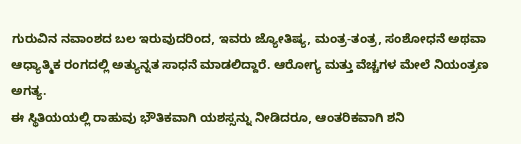ಗುರುವಿನ ನವಾಂಶದ ಬಲ ಇರುವುದರಿಂದ, ಇವರು ಜ್ಯೋತಿಷ್ಯ, ಮಂತ್ರ-ತಂತ್ರ, ಸಂಶೋಧನೆ ಅಥವಾ ಆಧ್ಯಾತ್ಮಿಕ ರಂಗದಲ್ಲಿ ಅತ್ಯುನ್ನತ ಸಾಧನೆ ಮಾಡಲಿದ್ದಾರೆ. ಆರೋಗ್ಯ ಮತ್ತು ವೆಚ್ಚಗಳ ಮೇಲೆ ನಿಯಂತ್ರಣ ಅಗತ್ಯ.
ಈ ಸ್ಥಿತಿಯಯಲ್ಲಿ ರಾಹುವು ಭೌತಿಕವಾಗಿ ಯಶಸ್ಸನ್ನು ನೀಡಿದರೂ, ಆಂತರಿಕವಾಗಿ ಶನಿ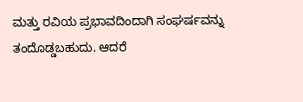ಮತ್ತು ರವಿಯ ಪ್ರಭಾವದಿಂದಾಗಿ ಸಂಘರ್ಷವನ್ನು ತಂದೊಡ್ಡಬಹುದು. ಆದರೆ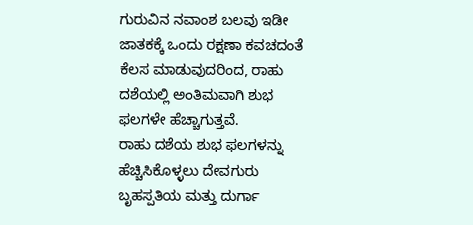ಗುರುವಿನ ನವಾಂಶ ಬಲವು ಇಡೀ ಜಾತಕಕ್ಕೆ ಒಂದು ರಕ್ಷಣಾ ಕವಚದಂತೆ ಕೆಲಸ ಮಾಡುವುದರಿಂದ, ರಾಹು ದಶೆಯಲ್ಲಿ ಅಂತಿಮವಾಗಿ ಶುಭ ಫಲಗಳೇ ಹೆಚ್ಚಾಗುತ್ತವೆ.
ರಾಹು ದಶೆಯ ಶುಭ ಫಲಗಳನ್ನು ಹೆಚ್ಚಿಸಿಕೊಳ್ಳಲು ದೇವಗುರು ಬೃಹಸ್ಪತಿಯ ಮತ್ತು ದುರ್ಗಾ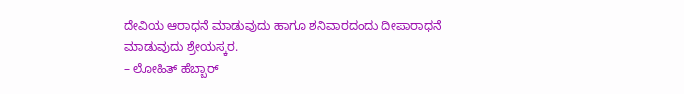ದೇವಿಯ ಆರಾಧನೆ ಮಾಡುವುದು ಹಾಗೂ ಶನಿವಾರದಂದು ದೀಪಾರಾಧನೆ ಮಾಡುವುದು ಶ್ರೇಯಸ್ಕರ.
– ಲೋಹಿತ್ ಹೆಬ್ಬಾರ್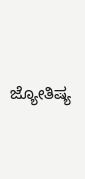ಜ್ಯೋತಿಷ್ಯ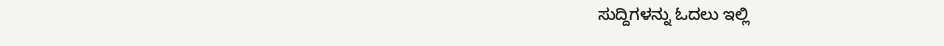ಸುದ್ದಿಗಳನ್ನು ಓದಲು ಇಲ್ಲಿ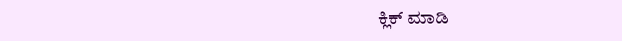ಕ್ಲಿಕ್ ಮಾಡಿ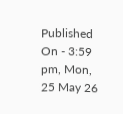Published On - 3:59 pm, Mon, 25 May 26